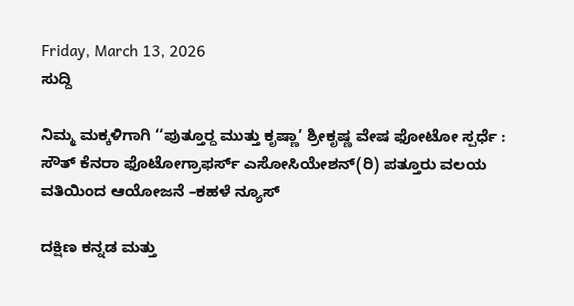Friday, March 13, 2026
ಸುದ್ದಿ

ನಿಮ್ಮ ಮಕ್ಕಳಿಗಾಗಿ ‘‘ಪುತ್ತೂರ‍್ದ ಮುತ್ತು ಕೃಷ್ಣಾ’ ಶ್ರೀಕೃಷ್ಣ ವೇಷ ಫೋಟೋ ಸ್ಪರ್ಧೆ : ಸೌತ್ ಕೆನರಾ ಫೊಟೋಗ್ರಾಫರ್ಸ್ ಎಸೋಸಿಯೇಶನ್(ರಿ) ಪತ್ತೂರು ವಲಯ ವತಿಯಿಂದ ಆಯೋಜನೆ –ಕಹಳೆ ನ್ಯೂಸ್

ದಕ್ಷಿಣ ಕನ್ನಡ ಮತ್ತು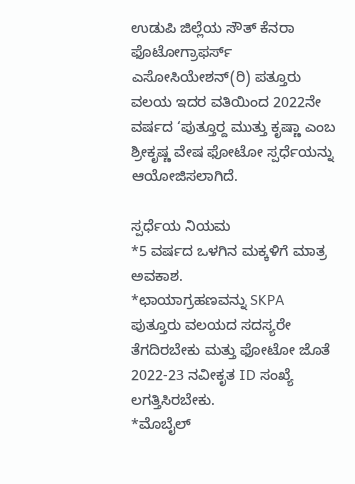ಉಡುಪಿ ಜಿಲ್ಲೆಯ ಸೌತ್ ಕೆನರಾ ಫೊಟೋಗ್ರಾಫರ್ಸ್ ಎಸೋಸಿಯೇಶನ್(ರಿ) ಪತ್ತೂರು ವಲಯ ಇದರ ವತಿಯಿಂದ 2022ನೇ ವರ್ಷದ ‘ಪುತ್ತೂರ‍್ದ ಮುತ್ತು ಕೃಷ್ಣಾ ಎಂಬ ಶ್ರೀಕೃಷ್ಣ ವೇಷ ಫೋಟೋ ಸ್ಪರ್ಧೆಯನ್ನು ಆಯೋಜಿಸಲಾಗಿದೆ.

ಸ್ಪರ್ಧೆಯ ನಿಯಮ
*5 ವರ್ಷದ ಒಳಗಿನ ಮಕ್ಕಳಿಗೆ ಮಾತ್ರ ಅವಕಾಶ.
*ಛಾಯಾಗ್ರಹಣವನ್ನು SKPA ಪುತ್ತೂರು ವಲಯದ ಸದಸ್ಯರೇ ತೆಗದಿರಬೇಕು ಮತ್ತು ಫೋಟೋ ಜೊತೆ 2022-23 ನವೀಕೃತ ID ಸಂಖ್ಯೆ ಲಗತ್ತಿಸಿರಬೇಕು.
*ಮೊಬೈಲ್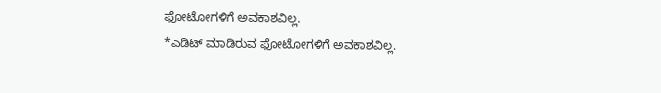ಫೋಟೋಗಳಿಗೆ ಅವಕಾಶವಿಲ್ಲ.
*ಎಡಿಟ್ ಮಾಡಿರುವ ಫೋಟೋಗಳಿಗೆ ಅವಕಾಶವಿಲ್ಲ.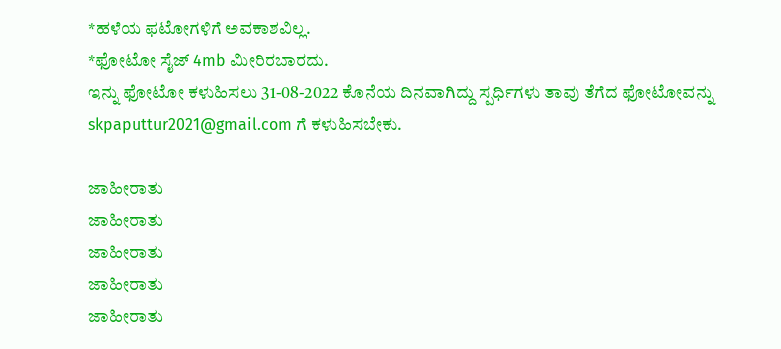*ಹಳೆಯ ಫಟೋಗಳಿಗೆ ಅವಕಾಶವಿಲ್ಲ.
*ಫೋಟೋ ಸೈಜ್ 4mb ಮೀರಿರಬಾರದು.
ಇನ್ನು ಫೋಟೋ ಕಳುಹಿಸಲು 31-08-2022 ಕೊನೆಯ ದಿನವಾಗಿದ್ದು ಸ್ಪರ್ಧಿಗಳು ತಾವು ತೆಗೆದ ಫೋಟೋವನ್ನು skpaputtur2021@gmail.com ಗೆ ಕಳುಹಿಸಬೇಕು.

ಜಾಹೀರಾತು
ಜಾಹೀರಾತು
ಜಾಹೀರಾತು
ಜಾಹೀರಾತು
ಜಾಹೀರಾತು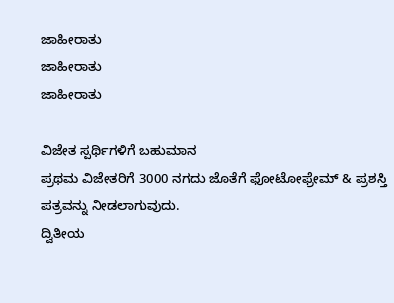ಜಾಹೀರಾತು
ಜಾಹೀರಾತು
ಜಾಹೀರಾತು

ವಿಜೇತ ಸ್ಪರ್ಥಿಗಳಿಗೆ ಬಹುಮಾನ
ಪ್ರಥಮ ವಿಜೇತರಿಗೆ 3000 ನಗದು ಜೊತೆಗೆ ಫೋಟೋಫ್ರೇಮ್ & ಪ್ರಶಸ್ತಿ ಪತ್ರವನ್ನು ನೀಡಲಾಗುವುದು.
ದ್ವಿತೀಯ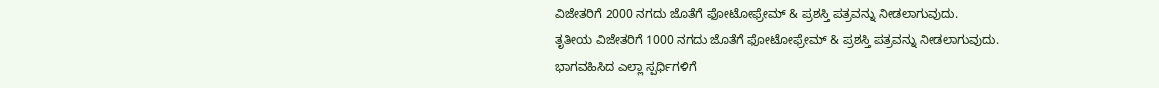ವಿಜೇತರಿಗೆ 2000 ನಗದು ಜೊತೆಗೆ ಫೋಟೋಫ್ರೇಮ್ & ಪ್ರಶಸ್ತಿ ಪತ್ರವನ್ನು ನೀಡಲಾಗುವುದು.
ತೃತೀಯ ವಿಜೇತರಿಗೆ 1000 ನಗದು ಜೊತೆಗೆ ಫೋಟೋಫ್ರೇಮ್ & ಪ್ರಶಸ್ತಿ ಪತ್ರವನ್ನು ನೀಡಲಾಗುವುದು.
ಭಾಗವಹಿಸಿದ ಎಲ್ಲಾ ಸ್ಪರ್ಧಿಗಳಿಗೆ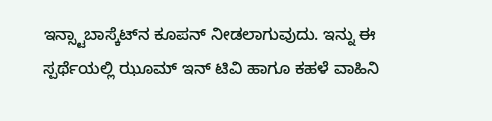ಇನ್ಸ್ಟಾಬಾಸ್ಕೆಟ್‍ನ ಕೂಪನ್ ನೀಡಲಾಗುವುದು. ಇನ್ನು ಈ ಸ್ಪರ್ಥೆಯಲ್ಲಿ ಝೂಮ್ ಇನ್ ಟಿವಿ ಹಾಗೂ ಕಹಳೆ ವಾಹಿನಿ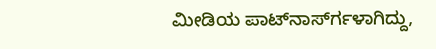ಮೀಡಿಯ ಪಾಟ್‍ನಾರ್ಸ್‍ಗಳಾಗಿದ್ದು,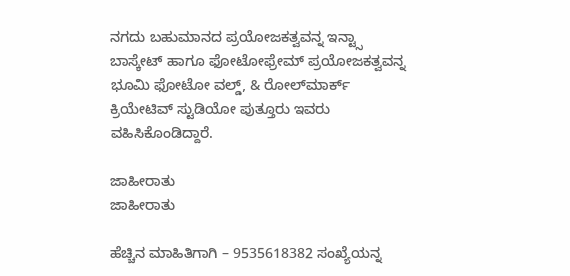ನಗದು ಬಹುಮಾನದ ಪ್ರಯೋಜಕತ್ವವನ್ನ ಇನ್ಟ್ಸಾ ಬಾಸ್ಕೇಟ್ ಹಾಗೂ ಫೋಟೋಫ್ರೇಮ್ ಪ್ರಯೋಜಕತ್ವವನ್ನ ಭೂಮಿ ಫೋಟೋ ವಲ್ಡ್, & ರೋಲ್‍ಮಾರ್ಕ್ ಕ್ರಿಯೇಟಿವ್ ಸ್ಟುಡಿಯೋ ಪುತ್ತೂರು ಇವರು ವಹಿಸಿಕೊಂಡಿದ್ದಾರೆ.

ಜಾಹೀರಾತು
ಜಾಹೀರಾತು

ಹೆಚ್ಚಿನ ಮಾಹಿತಿಗಾಗಿ – 9535618382 ಸಂಖ್ಯೆಯನ್ನ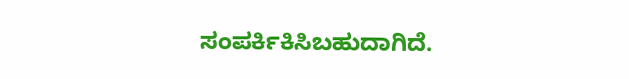ಸಂಪರ್ಕಿಕಿಸಿಬಹುದಾಗಿದೆ.